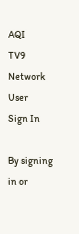AQI
TV9 Network
User
Sign In

By signing in or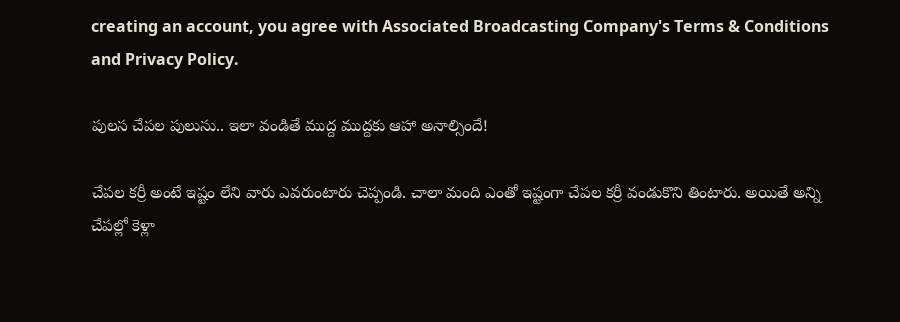creating an account, you agree with Associated Broadcasting Company's Terms & Conditions and Privacy Policy.

పులస చేపల పులుసు.. ఇలా వండితే ముద్ద ముద్దకు ఆహా అనాల్సిందే!

చేపల కర్రీ అంటే ఇష్టం లేని వారు ఎవరుంటారు చెప్పండి. చాలా మంది ఎంతో ఇష్టంగా చేపల కర్రీ వండుకొని తింటారు. అయితే అన్ని చేపల్లో కెళ్లా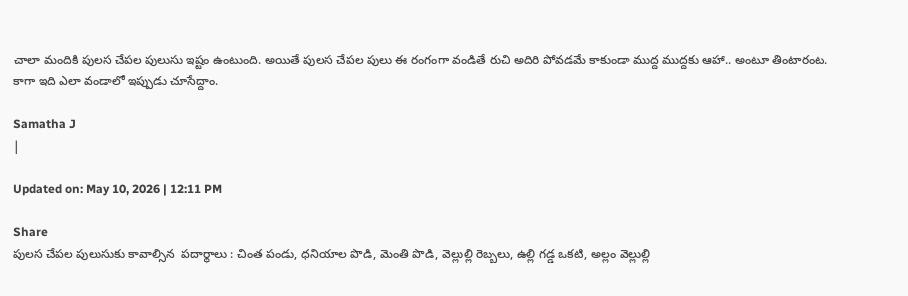చాలా మందికి పులస చేపల పులుసు ఇష్టం ఉంటుంది. అయితే పులస చేపల పులు ఈ రంగంగా వండితే రుచి అదిరి పోవడమే కాకుండా ముద్ద ముద్దకు ఆహా.. అంటూ తింటారంట. కాగా ఇది ఎలా వండాలో ఇప్పుడు చూసేద్దాం.

Samatha J
|

Updated on: May 10, 2026 | 12:11 PM

Share
పులస చేపల పులుసుకు కావాల్సిన  పదార్థాలు : చింత పండు, ధనియాల పొడి, మెంతి పొడి, వెల్లుల్లి రెబ్బలు, ఉల్లి గడ్డ ఒకటి, అల్లం వెల్లుల్లి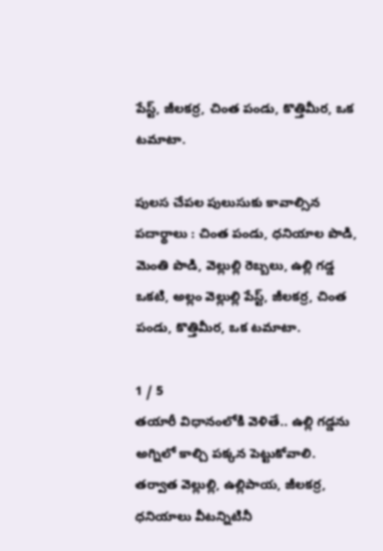పేస్ట్, జీలకర్ర, చింత పండు, కొత్తిమీర, ఒక టమాటా.

పులస చేపల పులుసుకు కావాల్సిన పదార్థాలు : చింత పండు, ధనియాల పొడి, మెంతి పొడి, వెల్లుల్లి రెబ్బలు, ఉల్లి గడ్డ ఒకటి, అల్లం వెల్లుల్లి పేస్ట్, జీలకర్ర, చింత పండు, కొత్తిమీర, ఒక టమాటా.

1 / 5
తయారీ విధానంలోకి వెళితే.. ఉల్లి గడ్డను అగ్నిలో కాల్చి పక్కన పెట్టుకోవాలి. తర్వాత వెల్లుల్లి, ఉల్లిపాయ, జీలకర్ర, ధనియాలు వీటన్నిటినీ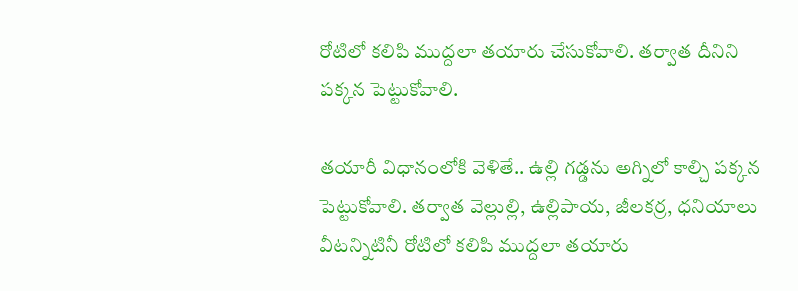రోటిలో కలిపి ముద్దలా తయారు చేసుకోవాలి. తర్వాత దీనిని పక్కన పెట్టుకోవాలి.

తయారీ విధానంలోకి వెళితే.. ఉల్లి గడ్డను అగ్నిలో కాల్చి పక్కన పెట్టుకోవాలి. తర్వాత వెల్లుల్లి, ఉల్లిపాయ, జీలకర్ర, ధనియాలు వీటన్నిటినీ రోటిలో కలిపి ముద్దలా తయారు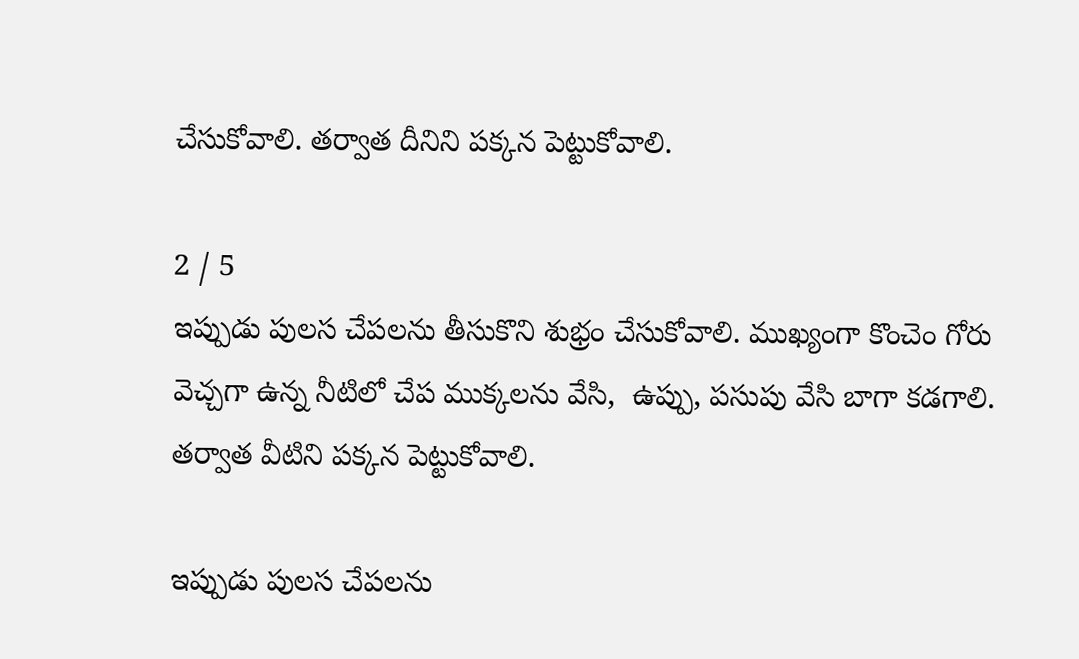చేసుకోవాలి. తర్వాత దీనిని పక్కన పెట్టుకోవాలి.

2 / 5
ఇప్పుడు పులస చేపలను తీసుకొని శుభ్రం చేసుకోవాలి. ముఖ్యంగా కొంచెం గోరు వెచ్చగా ఉన్న నీటిలో చేప ముక్కలను వేసి,  ఉప్పు, పసుపు వేసి బాగా కడగాలి. తర్వాత వీటిని పక్కన పెట్టుకోవాలి.

ఇప్పుడు పులస చేపలను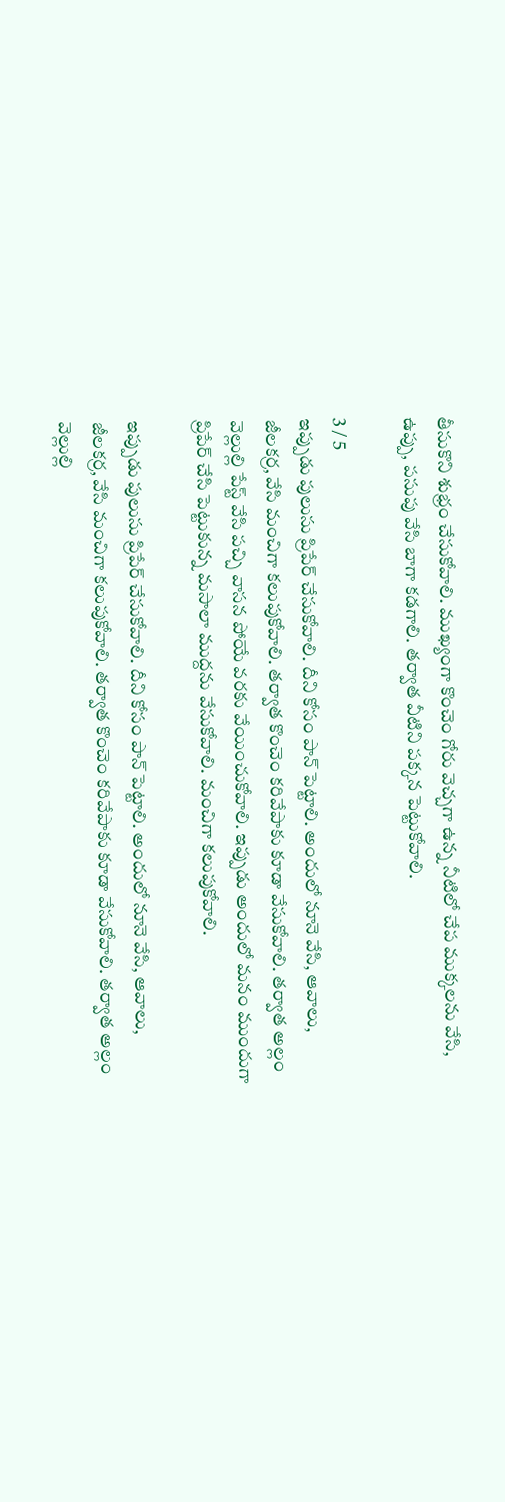తీసుకొని శుభ్రం చేసుకోవాలి. ముఖ్యంగా కొంచెం గోరు వెచ్చగా ఉన్న నీటిలో చేప ముక్కలను వేసి, ఉప్పు, పసుపు వేసి బాగా కడగాలి. తర్వాత వీటిని పక్కన పెట్టుకోవాలి.

3 / 5
ఇప్పుడు పులుసు ప్రిపేర్ చేసుకోవాలి. దీని కోసం పాన్ పెట్టాలి. అందులో నూనె వేసి, ఆవాలు, జీలకర్ర, వేసి మంచిగా కలుపుకోవాలి. తర్వాత కొంచెం కరివేపాకు కూడా వేసుకోవాలి. తర్వాత అల్లం వెల్లుల్లి పేస్ట్ వేసి పచ్చి వాసన పోయే వరకు వేయించుకోవాలి. ఇప్పుడు అందులో మనం ముందుగా ప్రిపేర్ చేసి పెట్టుకున్న మసాలా ముద్దను వేసుకోవాలి. మంచిగా కలుపుకోవాలి.

ఇప్పుడు పులుసు ప్రిపేర్ చేసుకోవాలి. దీని కోసం పాన్ పెట్టాలి. అందులో నూనె వేసి, ఆవాలు, జీలకర్ర, వేసి మంచిగా కలుపుకోవాలి. తర్వాత కొంచెం కరివేపాకు కూడా వేసుకోవాలి. తర్వాత అల్లం వెల్లుల్లి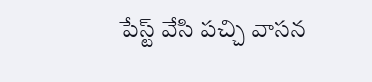పేస్ట్ వేసి పచ్చి వాసన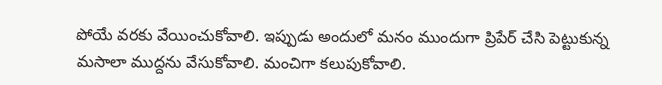పోయే వరకు వేయించుకోవాలి. ఇప్పుడు అందులో మనం ముందుగా ప్రిపేర్ చేసి పెట్టుకున్న మసాలా ముద్దను వేసుకోవాలి. మంచిగా కలుపుకోవాలి.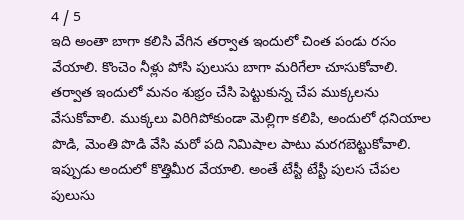4 / 5
ఇది అంతా బాగా కలిసి వేగిన తర్వాత ఇందులో చింత పండు రసం వేయాలి. కొంచెం నీళ్లు పోసి పులుసు బాగా మరిగేలా చూసుకోవాలి. తర్వాత ఇందులో మనం శుభ్రం చేసి పెట్టుకున్న చేప ముక్కలను వేసుకోవాలి. ముక్కలు విరిగిపోకుండా మెల్లిగా కలిపి, అందులో ధనియాల పొడి, మెంతి పొడి వేసి మరో పది నిమిషాల పాటు మరగబెట్టుకోవాలి. ఇప్పుడు అందులో కొత్తిమీర వేయాలి. అంతే టేస్టీ టేస్టీ పులస చేపల పులుసు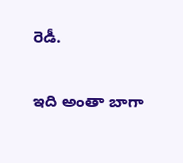రెడీ.

ఇది అంతా బాగా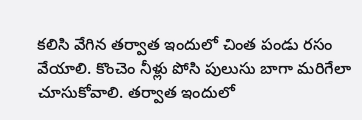కలిసి వేగిన తర్వాత ఇందులో చింత పండు రసం వేయాలి. కొంచెం నీళ్లు పోసి పులుసు బాగా మరిగేలా చూసుకోవాలి. తర్వాత ఇందులో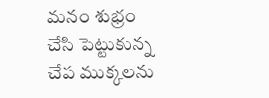మనం శుభ్రం చేసి పెట్టుకున్న చేప ముక్కలను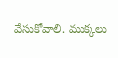వేసుకోవాలి. ముక్కలు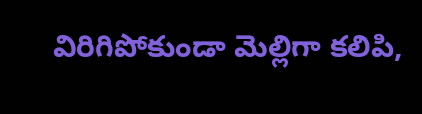విరిగిపోకుండా మెల్లిగా కలిపి,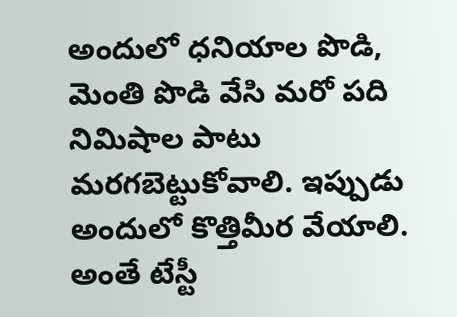అందులో ధనియాల పొడి, మెంతి పొడి వేసి మరో పది నిమిషాల పాటు మరగబెట్టుకోవాలి. ఇప్పుడు అందులో కొత్తిమీర వేయాలి. అంతే టేస్టీ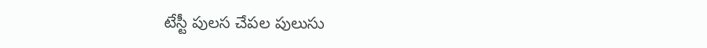టేస్టీ పులస చేపల పులుసు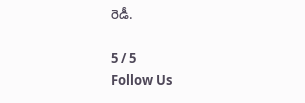రెడీ.

5 / 5
Follow Us